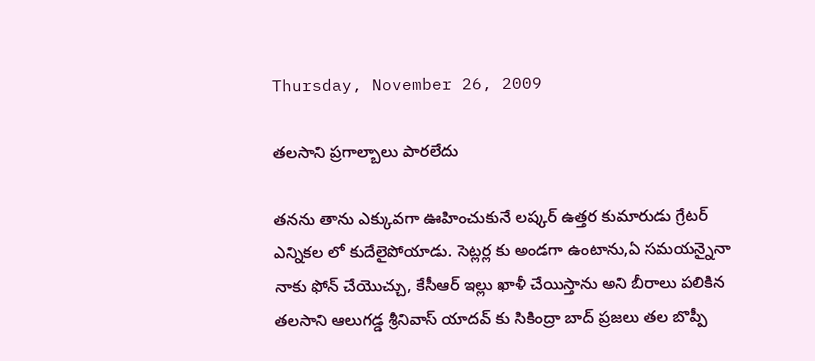Thursday, November 26, 2009

తలసాని ప్రగాల్బాలు పారలేదు

తనను తాను ఎక్కువగా ఊహించుకునే లష్కర్ ఉత్తర కుమారుడు గ్రేటర్ ఎన్నికల లో కుదేలైపోయాడు. సెట్లర్ల కు అండగా ఉంటాను,ఏ సమయన్నైనా నాకు ఫోన్ చేయొచ్చు, కేసీఆర్ ఇల్లు ఖాళీ చేయిస్తాను అని బీరాలు పలికిన తలసాని ఆలుగడ్డ శ్రీనివాస్ యాదవ్ కు సికింద్రా బాద్ ప్రజలు తల బొప్పీ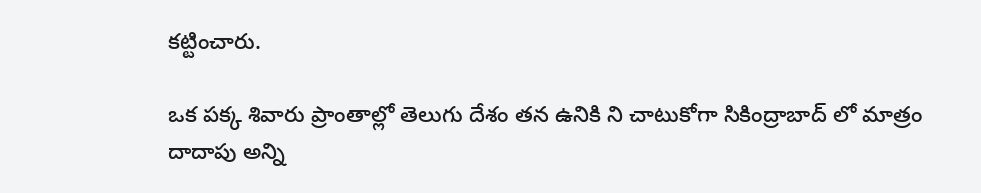కట్టించారు.

ఒక పక్క శివారు ప్రాంతాల్లో తెలుగు దేశం తన ఉనికి ని చాటుకోగా సికింద్రాబాద్ లో మాత్రం దాదాపు అన్ని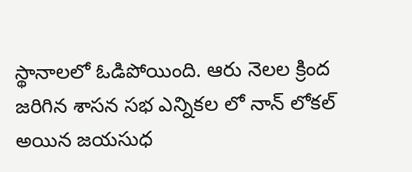స్థానాలలో ఓడిపోయింది. ఆరు నెలల క్రింద జరిగిన శాసన సభ ఎన్నికల లో నాన్ లోకల్ అయిన జయసుధ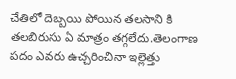చేతిలో దెబ్బయి పోయిన తలసాని కి తలబిరుసు ఏ మాత్రం తగ్గలేదు.తెలంగాణ పదం ఎవరు ఉచ్చరించినా ఇల్లెత్తు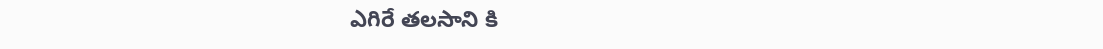ఎగిరే తలసాని కి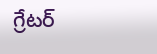గ్రేటర్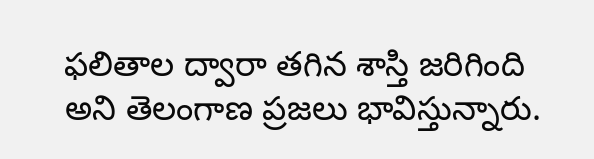ఫలితాల ద్వారా తగిన శాస్తి జరిగింది అని తెలంగాణ ప్రజలు భావిస్తున్నారు.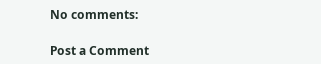No comments:

Post a Comment